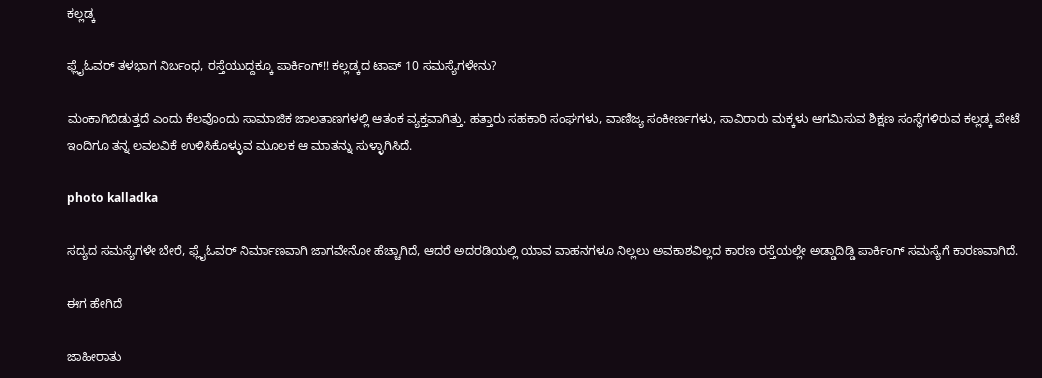ಕಲ್ಲಡ್ಕ

ಫ್ಲೈಓವರ್ ತಳಭಾಗ ನಿರ್ಬಂಧ, ರಸ್ತೆಯುದ್ದಕ್ಕೂ ಪಾರ್ಕಿಂಗ್!! ಕಲ್ಲಡ್ಕದ ಟಾಪ್ 10 ಸಮಸ್ಯೆಗಳೇನು?

ಮಂಕಾಗಿಬಿಡುತ್ತದೆ ಎಂದು ಕೆಲವೊಂದು ಸಾಮಾಜಿಕ ಜಾಲತಾಣಗಳಲ್ಲಿ ಆತಂಕ ವ್ಯಕ್ತವಾಗಿತ್ತು. ಹತ್ತಾರು ಸಹಕಾರಿ ಸಂಘಗಳು, ವಾಣಿಜ್ಯ ಸಂಕೀರ್ಣಗಳು, ಸಾವಿರಾರು ಮಕ್ಕಳು ಆಗಮಿಸುವ ಶಿಕ್ಷಣ ಸಂಸ್ಥೆಗಳಿರುವ ಕಲ್ಲಡ್ಕ ಪೇಟೆ ಇಂದಿಗೂ ತನ್ನ ಲವಲವಿಕೆ ಉಳಿಸಿಕೊಳ್ಳುವ ಮೂಲಕ ಆ ಮಾತನ್ನು ಸುಳ್ಳಾಗಿಸಿದೆ.

photo kalladka

ಸದ್ಯದ ಸಮಸ್ಯೆಗಳೇ ಬೇರೆ, ಫ್ಲೈಓವರ್ ನಿರ್ಮಾಣವಾಗಿ ಜಾಗವೇನೋ ಹೆಚ್ಚಾಗಿದೆ, ಆದರೆ ಅದರಡಿಯಲ್ಲಿ ಯಾವ ವಾಹನಗಳೂ ನಿಲ್ಲಲು ಅವಕಾಶವಿಲ್ಲದ ಕಾರಣ ರಸ್ತೆಯಲ್ಲೇ ಅಡ್ಡಾದಿಡ್ಡಿ ಪಾರ್ಕಿಂಗ್ ಸಮಸ್ಯೆಗೆ ಕಾರಣವಾಗಿದೆ.

ಈಗ ಹೇಗಿದೆ

ಜಾಹೀರಾತು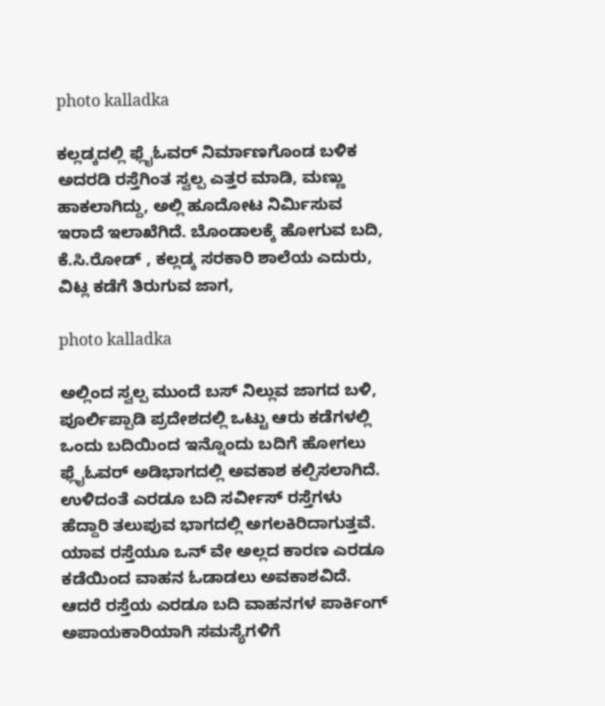photo kalladka

ಕಲ್ಲಡ್ಕದಲ್ಲಿ ಫ್ಲೈಓವರ್ ನಿರ್ಮಾಣಗೊಂಡ ಬಳಿಕ ಅದರಡಿ ರಸ್ತೆಗಿಂತ ಸ್ವಲ್ಪ ಎತ್ತರ ಮಾಡಿ, ಮಣ್ಣು ಹಾಕಲಾಗಿದ್ದು, ಅಲ್ಲಿ ಹೂದೋಟ ನಿರ್ಮಿಸುವ ಇರಾದೆ ಇಲಾಖೆಗಿದೆ. ಬೊಂಡಾಲಕ್ಕೆ ಹೋಗುವ ಬದಿ, ಕೆ.ಸಿ.ರೋಡ್ , ಕಲ್ಲಡ್ಕ ಸರಕಾರಿ ಶಾಲೆಯ ಎದುರು, ವಿಟ್ಲ ಕಡೆಗೆ ತಿರುಗುವ ಜಾಗ,

photo kalladka

ಅಲ್ಲಿಂದ ಸ್ವಲ್ಪ ಮುಂದೆ ಬಸ್ ನಿಲ್ಲುವ ಜಾಗದ ಬಳಿ, ಪೂರ್ಲಿಪ್ಪಾಡಿ ಪ್ರದೇಶದಲ್ಲಿ ಒಟ್ಟು ಆರು ಕಡೆಗಳಲ್ಲಿ ಒಂದು ಬದಿಯಿಂದ ಇನ್ನೊಂದು ಬದಿಗೆ ಹೋಗಲು ಫ್ಲೈಓವರ್ ಅಡಿಭಾಗದಲ್ಲಿ ಅವಕಾಶ ಕಲ್ಪಿಸಲಾಗಿದೆ. ಉಳಿದಂತೆ ಎರಡೂ ಬದಿ ಸರ್ವೀಸ್ ರಸ್ತೆಗಳು ಹೆದ್ದಾರಿ ತಲುಪುವ ಭಾಗದಲ್ಲಿ ಅಗಲಕಿರಿದಾಗುತ್ತವೆ. ಯಾವ ರಸ್ತೆಯೂ ಒನ್ ವೇ ಅಲ್ಲದ ಕಾರಣ ಎರಡೂ ಕಡೆಯಿಂದ ವಾಹನ ಓಡಾಡಲು ಅವಕಾಶವಿದೆ. ಆದರೆ ರಸ್ತೆಯ ಎರಡೂ ಬದಿ ವಾಹನಗಳ ಪಾರ್ಕಿಂಗ್ ಅಪಾಯಕಾರಿಯಾಗಿ ಸಮಸ್ಯೆಗಳಿಗೆ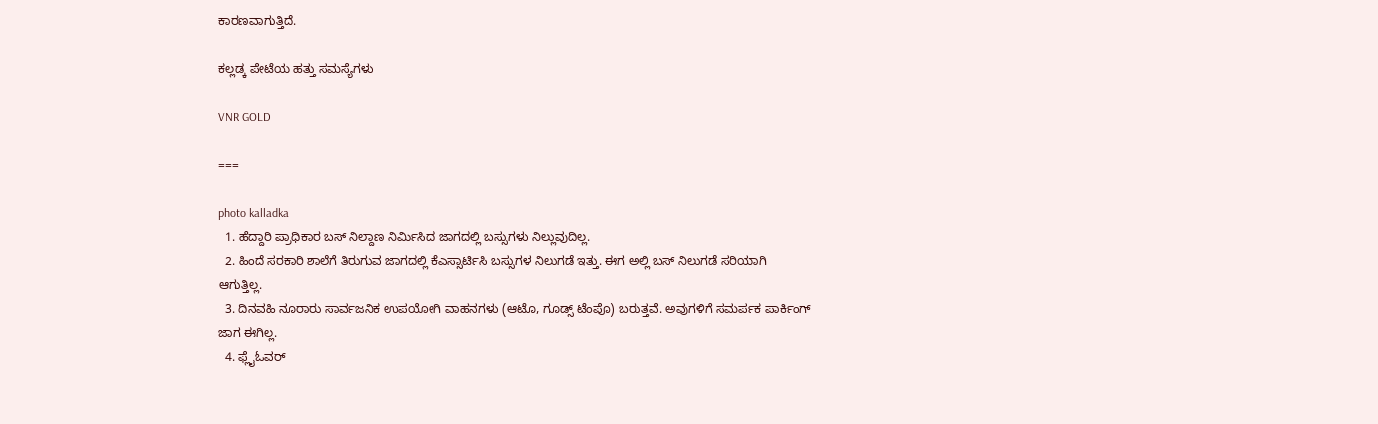ಕಾರಣವಾಗುತ್ತಿದೆ.

ಕಲ್ಲಡ್ಕ ಪೇಟೆಯ ಹತ್ತು ಸಮಸ್ಯೆಗಳು

VNR GOLD

===

photo kalladka
  1. ಹೆದ್ದಾರಿ ಪ್ರಾಧಿಕಾರ ಬಸ್ ನಿಲ್ದಾಣ ನಿರ್ಮಿಸಿದ ಜಾಗದಲ್ಲಿ ಬಸ್ಸುಗಳು ನಿಲ್ಲುವುದಿಲ್ಲ.
  2. ಹಿಂದೆ ಸರಕಾರಿ ಶಾಲೆಗೆ ತಿರುಗುವ ಜಾಗದಲ್ಲಿ ಕೆಎಸ್ಸಾರ್ಟಿಸಿ ಬಸ್ಸುಗಳ ನಿಲುಗಡೆ ಇತ್ತು. ಈಗ ಅಲ್ಲಿ ಬಸ್ ನಿಲುಗಡೆ ಸರಿಯಾಗಿ ಆಗುತ್ತಿಲ್ಲ.
  3. ದಿನವಹಿ ನೂರಾರು ಸಾರ್ವಜನಿಕ ಉಪಯೋಗಿ ವಾಹನಗಳು (ಆಟೊ, ಗೂಡ್ಸ್ ಟೆಂಪೊ) ಬರುತ್ತವೆ. ಅವುಗಳಿಗೆ ಸಮರ್ಪಕ ಪಾರ್ಕಿಂಗ್ ಜಾಗ ಈಗಿಲ್ಲ.
  4. ಫ್ಲೈಓವರ್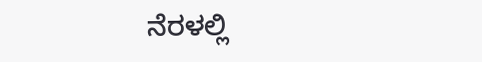ನೆರಳಲ್ಲಿ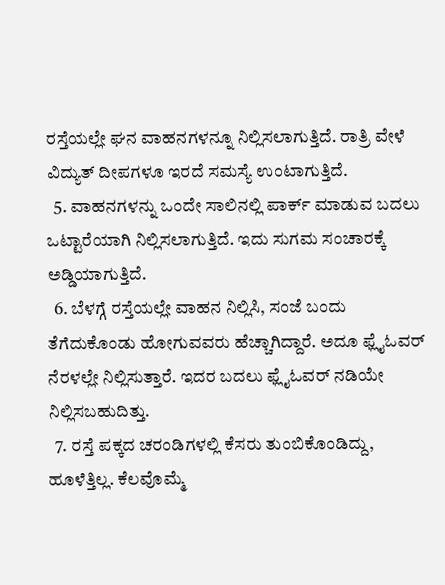ರಸ್ತೆಯಲ್ಲೇ ಘನ ವಾಹನಗಳನ್ನೂ ನಿಲ್ಲಿಸಲಾಗುತ್ತಿದೆ. ರಾತ್ರಿ ವೇಳೆ ವಿದ್ಯುತ್ ದೀಪಗಳೂ ಇರದೆ ಸಮಸ್ಯೆ ಉಂಟಾಗುತ್ತಿದೆ.
  5. ವಾಹನಗಳನ್ನು ಒಂದೇ ಸಾಲಿನಲ್ಲಿ ಪಾರ್ಕ್ ಮಾಡುವ ಬದಲು ಒಟ್ಟಾರೆಯಾಗಿ ನಿಲ್ಲಿಸಲಾಗುತ್ತಿದೆ. ಇದು ಸುಗಮ ಸಂಚಾರಕ್ಕೆ ಅಡ್ಡಿಯಾಗುತ್ತಿದೆ.
  6. ಬೆಳಗ್ಗೆ ರಸ್ತೆಯಲ್ಲೇ ವಾಹನ ನಿಲ್ಲಿಸಿ, ಸಂಜೆ ಬಂದು ತೆಗೆದುಕೊಂಡು ಹೋಗುವವರು ಹೆಚ್ಚಾಗಿದ್ದಾರೆ. ಅದೂ ಫ್ಲೈಓವರ್ ನೆರಳಲ್ಲೇ ನಿಲ್ಲಿಸುತ್ತಾರೆ. ಇದರ ಬದಲು ಫ್ಲೈಓವರ್ ನಡಿಯೇ ನಿಲ್ಲಿಸಬಹುದಿತ್ತು.
  7. ರಸ್ತೆ ಪಕ್ಕದ ಚರಂಡಿಗಳಲ್ಲಿ ಕೆಸರು ತುಂಬಿಕೊಂಡಿದ್ದು, ಹೂಳೆತ್ತಿಲ್ಲ. ಕೆಲವೊಮ್ಮೆ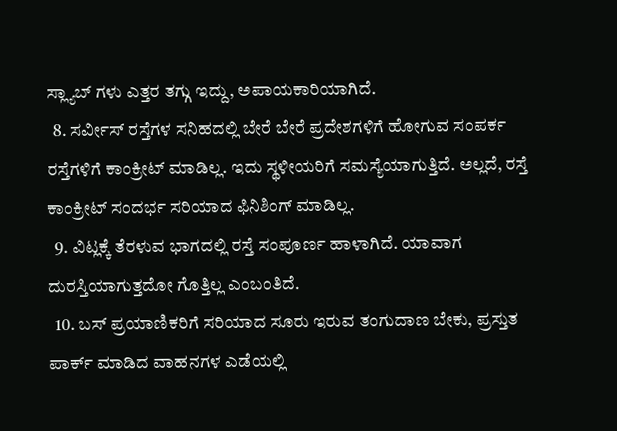ಸ್ಲ್ಯಾಬ್ ಗಳು ಎತ್ತರ ತಗ್ಗು ಇದ್ದು, ಅಪಾಯಕಾರಿಯಾಗಿದೆ.
  8. ಸರ್ವೀಸ್ ರಸ್ತೆಗಳ ಸನಿಹದಲ್ಲಿ ಬೇರೆ ಬೇರೆ ಪ್ರದೇಶಗಳಿಗೆ ಹೋಗುವ ಸಂಪರ್ಕ ರಸ್ತೆಗಳಿಗೆ ಕಾಂಕ್ರೀಟ್ ಮಾಡಿಲ್ಲ. ಇದು ಸ್ಥಳೀಯರಿಗೆ ಸಮಸ್ಯೆಯಾಗುತ್ತಿದೆ. ಅಲ್ಲದೆ, ರಸ್ತೆ ಕಾಂಕ್ರೀಟ್ ಸಂದರ್ಭ ಸರಿಯಾದ ಫಿನಿಶಿಂಗ್ ಮಾಡಿಲ್ಲ.
  9. ವಿಟ್ಲಕ್ಕೆ ತೆರಳುವ ಭಾಗದಲ್ಲಿ ರಸ್ತೆ ಸಂಪೂರ್ಣ ಹಾಳಾಗಿದೆ. ಯಾವಾಗ ದುರಸ್ತಿಯಾಗುತ್ತದೋ ಗೊತ್ತಿಲ್ಲ ಎಂಬಂತಿದೆ.
  10. ಬಸ್ ಪ್ರಯಾಣಿಕರಿಗೆ ಸರಿಯಾದ ಸೂರು ಇರುವ ತಂಗುದಾಣ ಬೇಕು, ಪ್ರಸ್ತುತ ಪಾರ್ಕ್ ಮಾಡಿದ ವಾಹನಗಳ ಎಡೆಯಲ್ಲಿ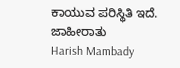ಕಾಯುವ ಪರಿಸ್ಥಿತಿ ಇದೆ.
ಜಾಹೀರಾತು
Harish Mambady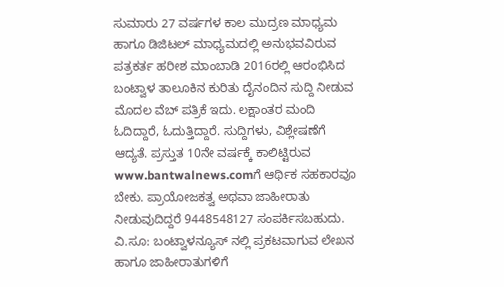ಸುಮಾರು 27 ವರ್ಷಗಳ ಕಾಲ ಮುದ್ರಣ ಮಾಧ್ಯಮ ಹಾಗೂ ಡಿಜಿಟಲ್ ಮಾಧ್ಯಮದಲ್ಲಿ ಅನುಭವವಿರುವ ಪತ್ರಕರ್ತ ಹರೀಶ ಮಾಂಬಾಡಿ 2016ರಲ್ಲಿ ಆರಂಭಿಸಿದ ಬಂಟ್ವಾಳ ತಾಲೂಕಿನ ಕುರಿತು ದೈನಂದಿನ ಸುದ್ದಿ ನೀಡುವ ಮೊದಲ ವೆಬ್ ಪತ್ರಿಕೆ ಇದು. ಲಕ್ಷಾಂತರ ಮಂದಿ ಓದಿದ್ದಾರೆ, ಓದುತ್ತಿದ್ದಾರೆ. ಸುದ್ದಿಗಳು, ವಿಶ್ಲೇಷಣೆಗೆ ಆದ್ಯತೆ. ಪ್ರಸ್ತುತ 10ನೇ ವರ್ಷಕ್ಕೆ ಕಾಲಿಟ್ಟಿರುವ www.bantwalnews.comಗೆ ಆರ್ಥಿಕ ಸಹಕಾರವೂ ಬೇಕು. ಪ್ರಾಯೋಜಕತ್ವ ಅಥವಾ ಜಾಹೀರಾತು ನೀಡುವುದಿದ್ದರೆ 9448548127 ಸಂಪರ್ಕಿಸಬಹುದು. ವಿ.ಸೂ: ಬಂಟ್ವಾಳನ್ಯೂಸ್ ನಲ್ಲಿ ಪ್ರಕಟವಾಗುವ ಲೇಖನ ಹಾಗೂ ಜಾಹೀರಾತುಗಳಿಗೆ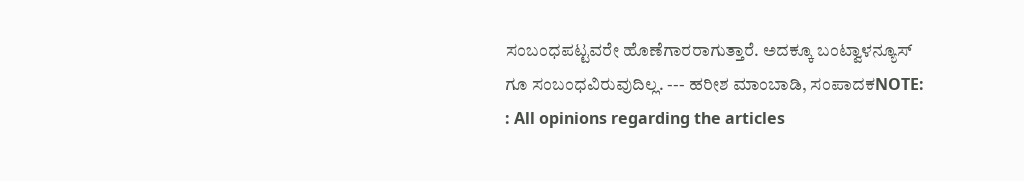ಸಂಬಂಧಪಟ್ಟವರೇ ಹೊಣೆಗಾರರಾಗುತ್ತಾರೆ. ಅದಕ್ಕೂ ಬಂಟ್ವಾಳನ್ಯೂಸ್ ಗೂ ಸಂಬಂಧವಿರುವುದಿಲ್ಲ. --- ಹರೀಶ ಮಾಂಬಾಡಿ, ಸಂಪಾದಕNOTE: : All opinions regarding the articles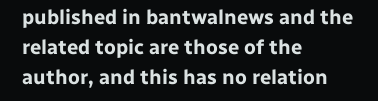published in bantwalnews and the related topic are those of the author, and this has no relation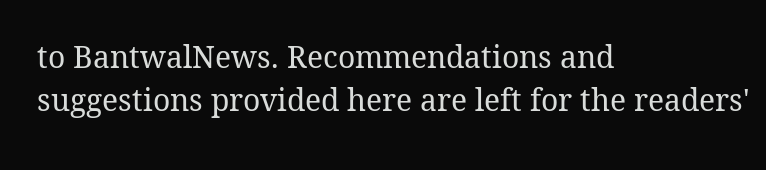to BantwalNews. Recommendations and suggestions provided here are left for the readers'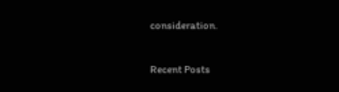consideration.

Recent Posts